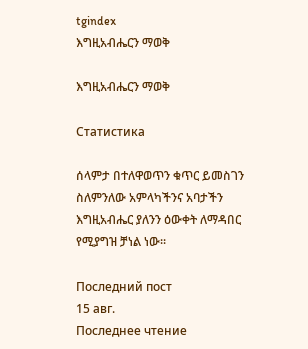tgindex
እግዚአብሔርን ማወቅ

እግዚአብሔርን ማወቅ

Статистика

ሰላምታ በተለዋወጥን ቁጥር ይመስገን ስለምንለው አምላካችንና አባታችን እግዚአብሔር ያለንን ዕውቀት ለማዳበር የሚያግዝ ቻነል ነው፡፡

Последний пост
15 авг.
Последнее чтение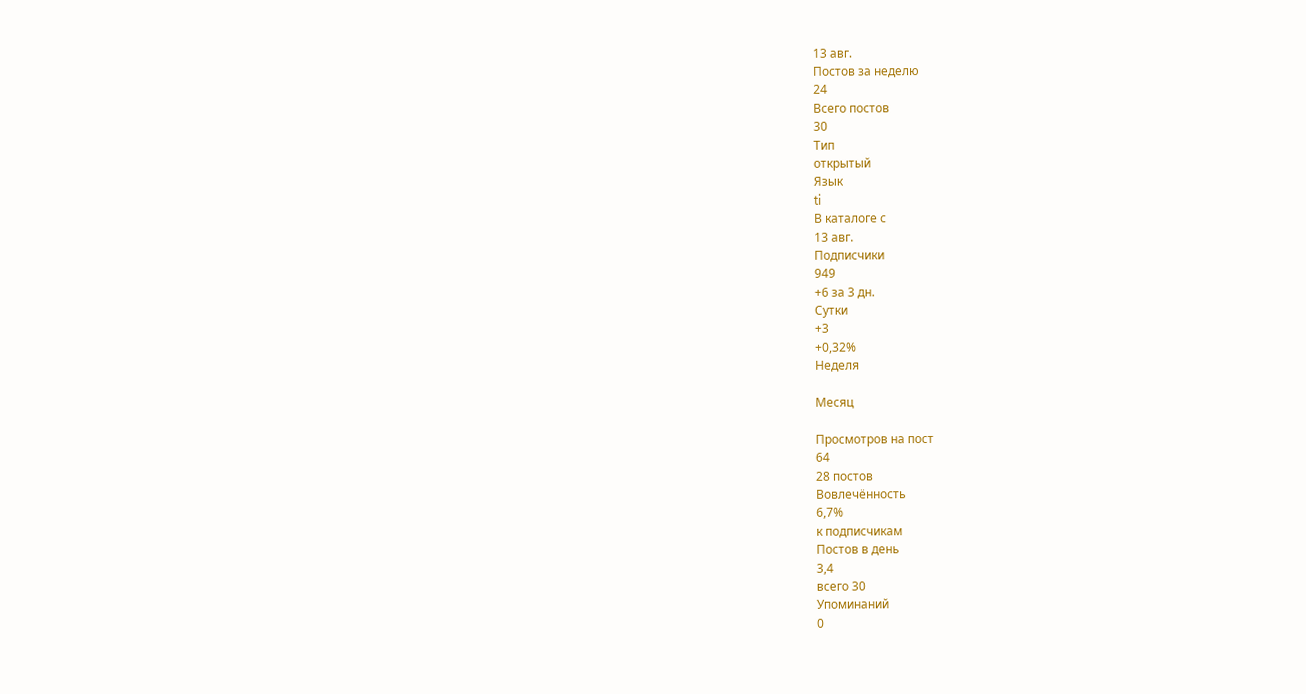13 авг.
Постов за неделю
24
Всего постов
30
Тип
открытый
Язык
ti
В каталоге с
13 авг.
Подписчики
949
+6 за 3 дн.
Сутки
+3
+0,32%
Неделя

Месяц

Просмотров на пост
64
28 постов
Вовлечённость
6,7%
к подписчикам
Постов в день
3,4
всего 30
Упоминаний
0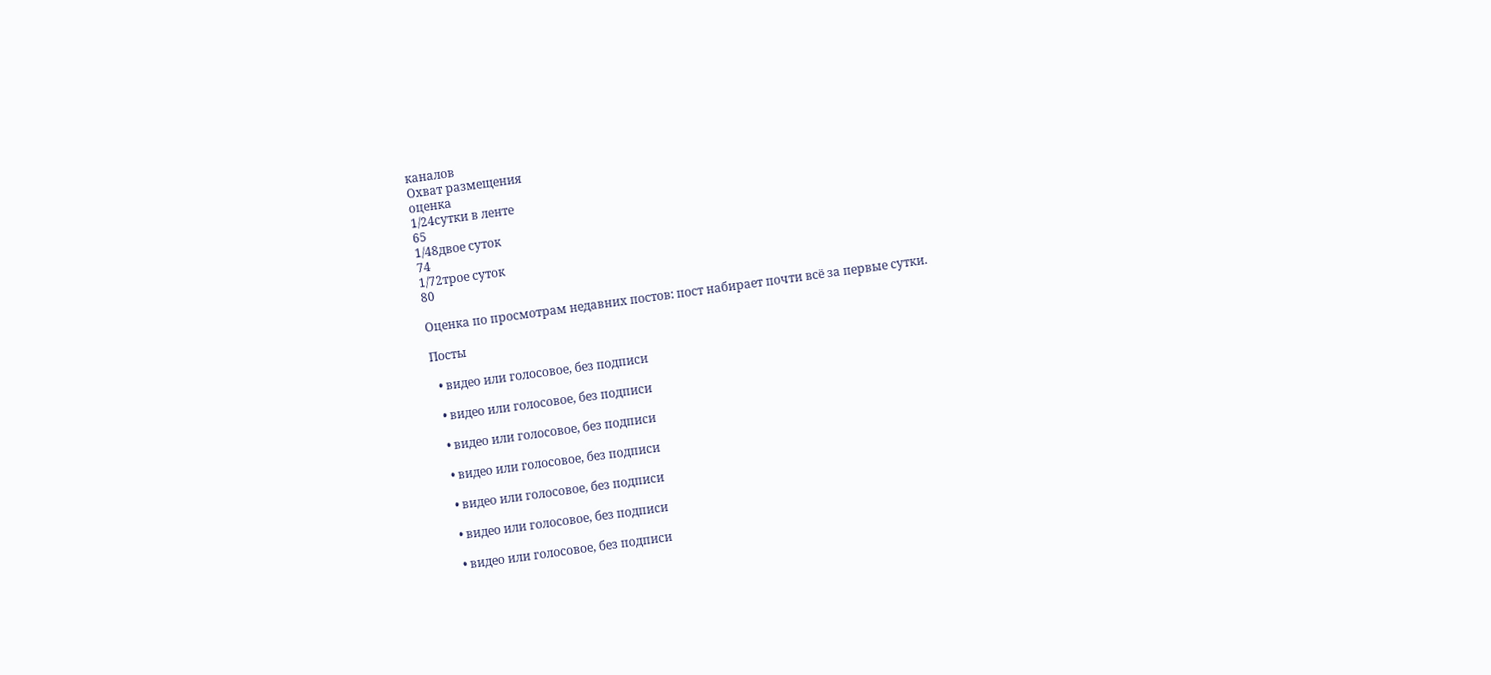каналов
Охват размещения
оценка
1/24сутки в ленте
65
1/48двое суток
74
1/72трое суток
80

Оценка по просмотрам недавних постов: пост набирает почти всё за первые сутки.

Посты

  • видео или голосовое, без подписи

  • видео или голосовое, без подписи

  • видео или голосовое, без подписи

  • видео или голосовое, без подписи

  • видео или голосовое, без подписи

  • видео или голосовое, без подписи

  • видео или голосовое, без подписи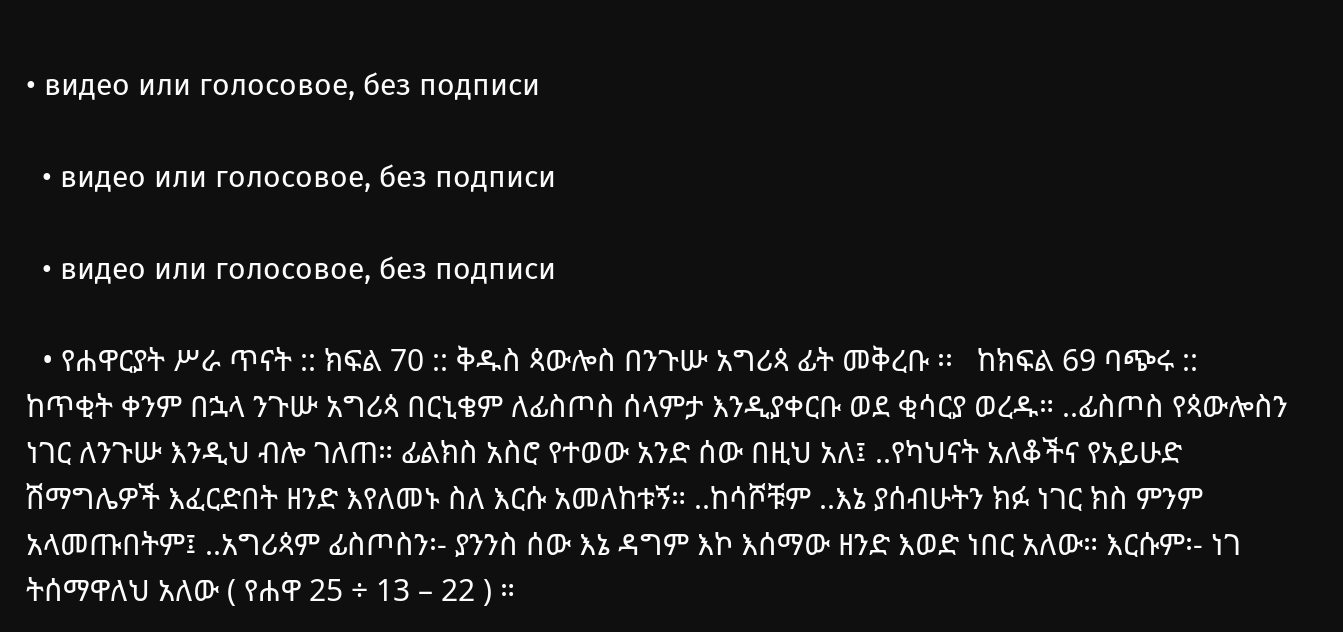• видео или голосовое, без подписи

  • видео или голосовое, без подписи

  • видео или голосовое, без подписи

  • የሐዋርያት ሥራ ጥናት :: ክፍል 70 :: ቅዱስ ጳውሎስ በንጉሡ አግሪጳ ፊት መቅረቡ ፡፡   ከክፍል 69 ባጭሩ :: ከጥቂት ቀንም በኋላ ንጉሡ አግሪጳ በርኒቄም ለፊስጦስ ሰላምታ እንዲያቀርቡ ወደ ቂሳርያ ወረዱ። ..ፊስጦስ የጳውሎስን ነገር ለንጉሡ እንዲህ ብሎ ገለጠ። ፊልክስ አስሮ የተወው አንድ ሰው በዚህ አለ፤ ..የካህናት አለቆችና የአይሁድ ሽማግሌዎች እፈርድበት ዘንድ እየለመኑ ስለ እርሱ አመለከቱኝ። ..ከሳሾቹም ..እኔ ያሰብሁትን ክፉ ነገር ክስ ምንም አላመጡበትም፤ ..አግሪጳም ፊስጦስን፡- ያንንስ ሰው እኔ ዳግም እኮ እሰማው ዘንድ እወድ ነበር አለው። እርሱም፡- ነገ ትሰማዋለህ አለው ( የሐዋ 25 ÷ 13 – 22 ) ።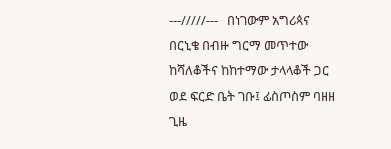---/////---   በነገውም አግሪጳና በርኒቄ በብዙ ግርማ መጥተው ከሻለቆችና ከከተማው ታላላቆች ጋር ወደ ፍርድ ቤት ገቡ፤ ፊስጦስም ባዘዘ ጊዜ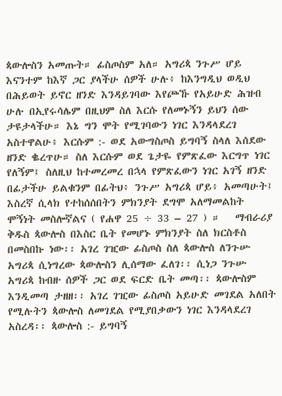ጳውሎስን አመጡት። ፊስጦስም አለ። አግሪጳ ንጉሥ ሆይ እናንተም ከእኛ ጋር ያላችሁ ሰዎች ሁሉ፥ ከእንግዲህ ወዲህ በሕይወት ይኖር ዘንድ እንዳይገባው እየጮኹ የአይሁድ ሕዝብ ሁሉ በኢየሩሳሌም በዚህም ስለ እርሱ የለመኑኝን ይህን ሰው ታዩታላችሁ። እኔ ግን ሞት የሚገባውን ነገር እንዳላደረገ አስተዋልሁ፥ እርሱም :- ወደ አውግስጦስ ይግባኝ ስላለ እሰደው ዘንድ ቈረጥሁ። ስለ እርሱም ወደ ጌታዬ የምጽፈው እርግጥ ነገር የለኝም፤ ስለዚህ ከተመረመረ በኋላ የምጽፈውን ነገር አገኝ ዘንድ በፊታችሁ ይልቁንም በፊትህ፥ ንጉሥ አግሪጳ ሆይ፥ አመጣሁት፤ እስረኛ ሲላክ የተከሰሰበትን ምክንያት ደግሞ አለማመልከት ሞኝነት መስሎኛልና ( የሐዋ 25 ÷ 33 – 27 ) ።   ማብራሪያ ቅዱስ ጳውሎስ በእስር ቤት የመሆኑ ምክንያት ስለ ክርስቶስ በመስበኩ ነው፡፡ አገረ ገዢው ፊስጦስ ስለ ጳውሎስ ለንጉሡ አግሪጳ ሲነግረው ጳውሎስን ሊሰማው ፈለገ፡፡ ሲነጋ ንጉሡ አግሪጳ ከብዙ ሰዎች ጋር ወደ ፍርድ ቤት መጣ፡፡ ጳውሎስም እንዲመጣ ታዘዘ፡፡ አገረ ገዢው ፊስጦስ አይሁድ መገደል አለበት የሚሉትን ጳውሎስ ለመገደል የሚያበቃውን ነገር እንዳላደረገ አስረዳ፡፡ ጳውሎስ :- ይግባኝ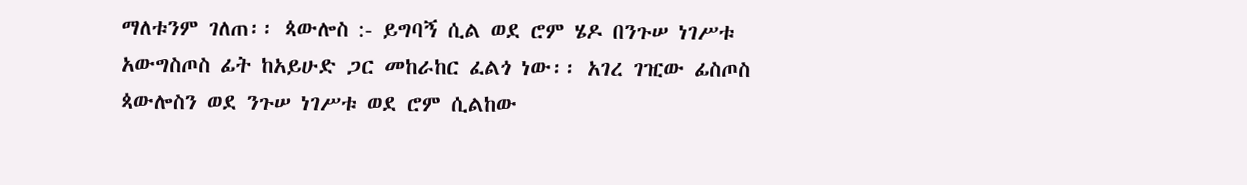ማለቱንም ገለጠ፡፡ ጳውሎስ :- ይግባኝ ሲል ወደ ሮም ሄዶ በንጉሠ ነገሥቱ አውግስጦስ ፊት ከአይሁድ ጋር መከራከር ፈልጎ ነው፡፡ አገረ ገዢው ፊስጦስ ጳውሎስን ወደ ንጉሠ ነገሥቱ ወደ ሮም ሲልከው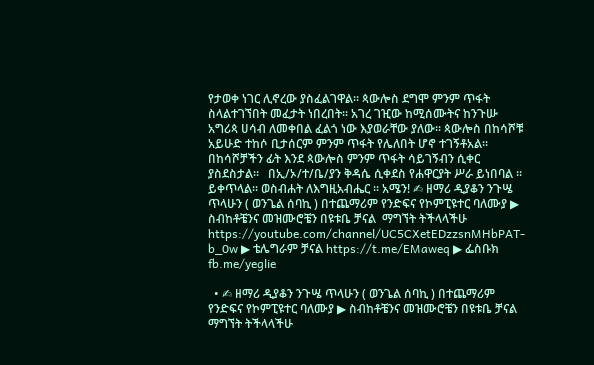የታወቀ ነገር ሊኖረው ያስፈልገዋል፡፡ ጳውሎስ ደግሞ ምንም ጥፋት ስላልተገኘበት መፈታት ነበረበት፡፡ አገረ ገዢው ከሚሰሙትና ከንጉሡ አግሪጳ ሀሳብ ለመቀበል ፈልጎ ነው እያወራቸው ያለው፡፡ ጳውሎስ በከሳሾቹ አይሁድ ተከሶ ቢታሰርም ምንም ጥፋት የሌለበት ሆኖ ተገኝቶአል፡፡ በከሳሾቻችን ፊት እንደ ጳውሎስ ምንም ጥፋት ሳይገኝብን ሲቀር ያስደስታል፡፡   በኢ/ኦ/ተ/ቤ/ያን ቅዳሴ ሲቀደስ የሐዋርያት ሥራ ይነበባል ፡፡ ይቀጥላል፡፡ ወስብሐት ለእግዚአብሔር ፡፡ አሜን! ✍ ዘማሪ ዲያቆን ንጉሤ ጥላሁን ( ወንጌል ሰባኪ ) በተጨማሪም የንድፍና የኮምፒዩተር ባለሙያ ▶ ስብከቶቼንና መዝሙሮቼን በዩቱቤ ቻናል  ማግኘት ትችላላችሁ https://youtube.com/channel/UC5CXetEDzzsnMHbPAT-b_0w ▶ ቴሌግራም ቻናል https://t.me/EMaweq ▶ ፌስቡክ fb.me/yeglie

  • ✍ ዘማሪ ዲያቆን ንጉሤ ጥላሁን ( ወንጌል ሰባኪ ) በተጨማሪም የንድፍና የኮምፒዩተር ባለሙያ ▶ ስብከቶቼንና መዝሙሮቼን በዩቱቤ ቻናል  ማግኘት ትችላላችሁ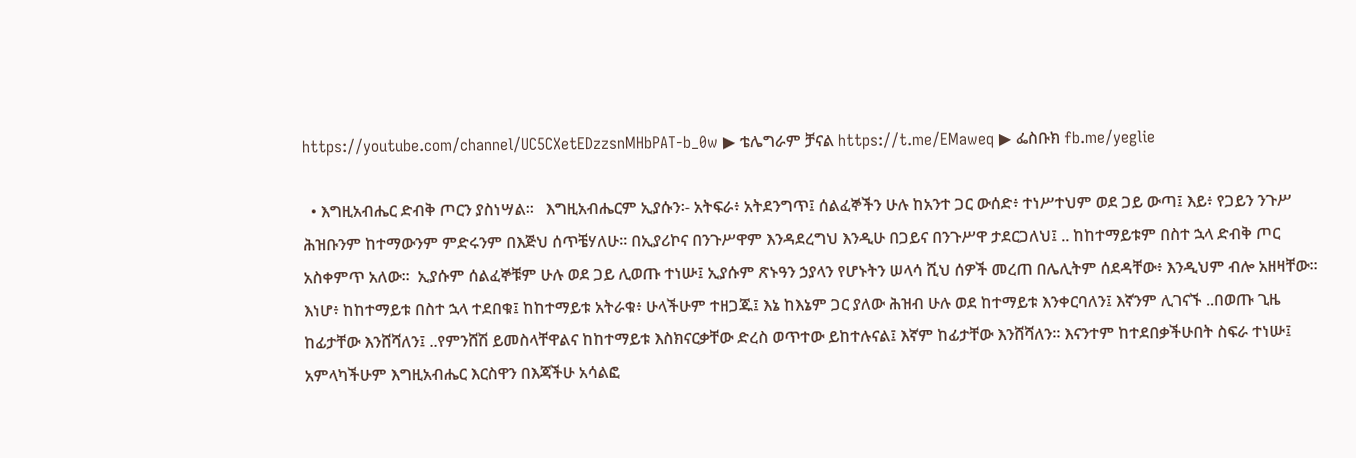https://youtube.com/channel/UC5CXetEDzzsnMHbPAT-b_0w ▶ ቴሌግራም ቻናል https://t.me/EMaweq ▶ ፌስቡክ fb.me/yeglie

  • እግዚአብሔር ድብቅ ጦርን ያስነሣል፡፡   እግዚአብሔርም ኢያሱን፡- አትፍራ፥ አትደንግጥ፤ ሰልፈኞችን ሁሉ ከአንተ ጋር ውሰድ፥ ተነሥተህም ወደ ጋይ ውጣ፤ እይ፥ የጋይን ንጉሥ ሕዝቡንም ከተማውንም ምድሩንም በእጅህ ሰጥቼሃለሁ። በኢያሪኮና በንጉሥዋም እንዳደረግህ እንዲሁ በጋይና በንጉሥዋ ታደርጋለህ፤ .. ከከተማይቱም በስተ ኋላ ድብቅ ጦር አስቀምጥ አለው።  ኢያሱም ሰልፈኞቹም ሁሉ ወደ ጋይ ሊወጡ ተነሡ፤ ኢያሱም ጽኑዓን ኃያላን የሆኑትን ሠላሳ ሺህ ሰዎች መረጠ በሌሊትም ሰደዳቸው፥ እንዲህም ብሎ አዘዛቸው። እነሆ፥ ከከተማይቱ በስተ ኋላ ተደበቁ፤ ከከተማይቱ አትራቁ፥ ሁላችሁም ተዘጋጁ፤ እኔ ከእኔም ጋር ያለው ሕዝብ ሁሉ ወደ ከተማይቱ እንቀርባለን፤ እኛንም ሊገናኙ ..በወጡ ጊዜ ከፊታቸው እንሸሻለን፤ ..የምንሸሽ ይመስላቸዋልና ከከተማይቱ እስክናርቃቸው ድረስ ወጥተው ይከተሉናል፤ እኛም ከፊታቸው እንሸሻለን። እናንተም ከተደበቃችሁበት ስፍራ ተነሡ፤ አምላካችሁም እግዚአብሔር እርስዋን በእጃችሁ አሳልፎ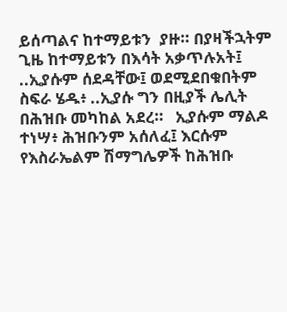ይሰጣልና ከተማይቱን  ያዙ። በያዛችኋትም ጊዜ ከተማይቱን በእሳት አቃጥሉአት፤ ..ኢያሱም ሰደዳቸው፤ ወደሚደበቁበትም ስፍራ ሄዱ፥ ..ኢያሱ ግን በዚያች ሌሊት በሕዝቡ መካከል አደረ።   ኢያሱም ማልዶ ተነሣ፥ ሕዝቡንም አሰለፈ፤ እርሱም የእስራኤልም ሽማግሌዎች ከሕዝቡ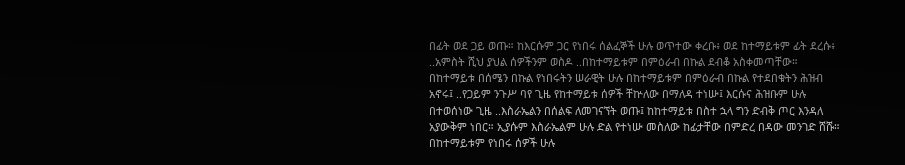በፊት ወደ ጋይ ወጡ። ከእርሱም ጋር የነበሩ ሰልፈኞች ሁሉ ወጥተው ቀረቡ፥ ወደ ከተማይቱም ፊት ደረሱ፥ ..አምስት ሺህ ያህል ሰዎችንም ወስዶ ..በከተማይቱም በምዕራብ በኩል ደብቆ አስቀመጣቸው። በከተማይቱ በሰሜን በኩል የነበሩትን ሠራዊት ሁሉ በከተማይቱም በምዕራብ በኩል የተደበቁትን ሕዝብ አኖሩ፤ ..የጋይም ንጉሥ ባየ ጊዜ የከተማይቱ ሰዎች ቸኵለው በማለዳ ተነሡ፤ እርሱና ሕዝቡም ሁሉ በተወሰነው ጊዜ ..እስራኤልን በሰልፍ ለመገናኘት ወጡ፤ ከከተማይቱ በስተ ኋላ ግን ድብቅ ጦር እንዳለ አያውቅም ነበር። ኢያሱም እስራኤልም ሁሉ ድል የተነሡ መስለው ከፊታቸው በምድረ በዳው መንገድ ሸሹ። በከተማይቱም የነበሩ ሰዎች ሁሉ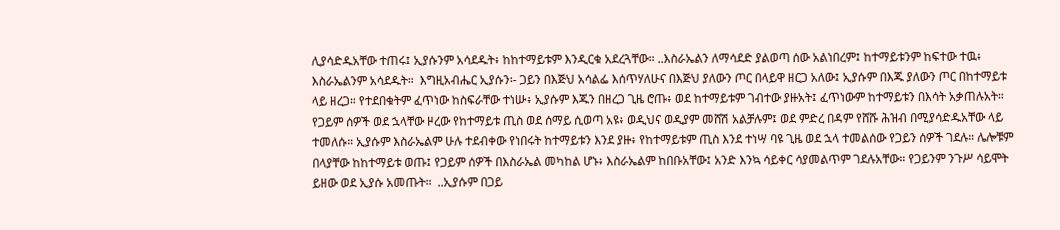ሊያሳድዱአቸው ተጠሩ፤ ኢያሱንም አሳደዱት፥ ከከተማይቱም እንዲርቁ አደረጓቸው። ..እስራኤልን ለማሳደድ ያልወጣ ሰው አልነበረም፤ ከተማይቱንም ከፍተው ተዉ፥ እስራኤልንም አሳደዱት።  እግዚአብሔር ኢያሱን፡- ጋይን በእጅህ አሳልፌ እሰጥሃለሁና በእጅህ ያለውን ጦር በላይዋ ዘርጋ አለው፤ ኢያሱም በእጁ ያለውን ጦር በከተማይቱ ላይ ዘረጋ። የተደበቁትም ፈጥነው ከስፍራቸው ተነሡ፥ ኢያሱም እጁን በዘረጋ ጊዜ ሮጡ፥ ወደ ከተማይቱም ገብተው ያዙአት፤ ፈጥነውም ከተማይቱን በእሳት አቃጠሉአት። የጋይም ሰዎች ወደ ኋላቸው ዞረው የከተማይቱ ጢስ ወደ ሰማይ ሲወጣ አዩ፥ ወዲህና ወዲያም መሸሽ አልቻሉም፤ ወደ ምድረ በዳም የሸሹ ሕዝብ በሚያሳድዱአቸው ላይ ተመለሱ። ኢያሱም እስራኤልም ሁሉ ተደብቀው የነበሩት ከተማይቱን እንደ ያዙ፥ የከተማይቱም ጢስ እንደ ተነሣ ባዩ ጊዜ ወደ ኋላ ተመልሰው የጋይን ሰዎች ገደሉ። ሌሎቹም በላያቸው ከከተማይቱ ወጡ፤ የጋይም ሰዎች በእስራኤል መካከል ሆኑ፥ እስራኤልም ከበቡአቸው፤ አንድ እንኳ ሳይቀር ሳያመልጥም ገደሉአቸው። የጋይንም ንጉሥ ሳይሞት ይዘው ወደ ኢያሱ አመጡት።  ..ኢያሱም በጋይ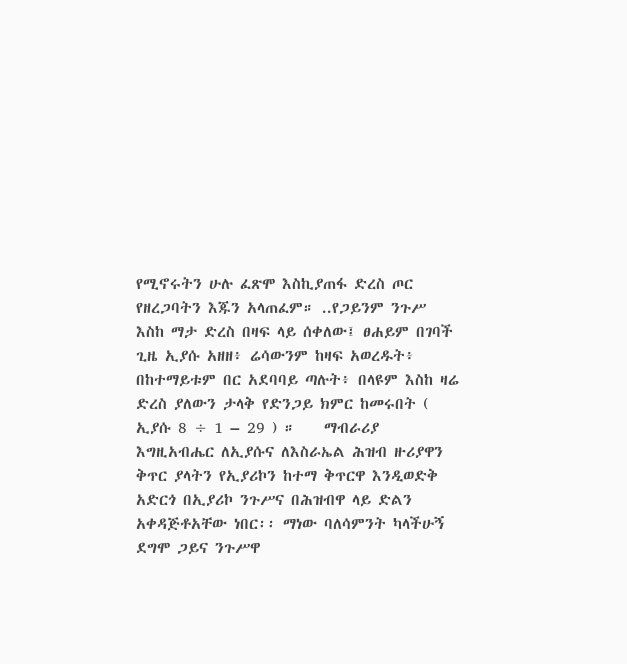የሚኖሩትን ሁሉ ፈጽሞ እስኪያጠፋ ድረስ ጦር የዘረጋባትን እጁን አላጠፈም። ..የጋይንም ንጉሥ እስከ ማታ ድረስ በዛፍ ላይ ሰቀለው፤ ፀሐይም በገባች ጊዜ ኢያሱ አዘዘ፥ ሬሳውንም ከዛፍ አወረዱት፥ በከተማይቱም በር አደባባይ ጣሉት፥ በላዩም እስከ ዛሬ ድረስ ያለውን ታላቅ የድንጋይ ክምር ከመሩበት ( ኢያሱ 8 ÷ 1 – 29 ) ።    ማብራሪያ እግዚአብሔር ለኢያሱና ለእስራኤል ሕዝብ ዙሪያዋን ቅጥር ያላትን የኢያሪኮን ከተማ ቅጥርዋ እንዲወድቅ አድርጎ በኢያሪኮ ንጉሥና በሕዝብዋ ላይ ድልን አቀዳጅቶአቸው ነበር፡፡ ማነው ባለሳምንት ካላችሁኝ ደግሞ ጋይና ንጉሥዋ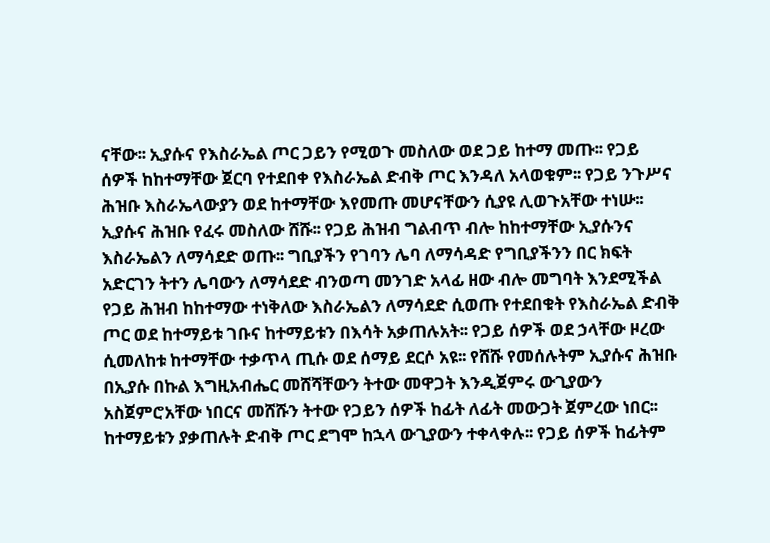ናቸው፡፡ ኢያሱና የእስራኤል ጦር ጋይን የሚወጉ መስለው ወደ ጋይ ከተማ መጡ፡፡ የጋይ ሰዎች ከከተማቸው ጀርባ የተደበቀ የእስራኤል ድብቅ ጦር እንዳለ አላወቁም፡፡ የጋይ ንጉሥና ሕዝቡ እስራኤላውያን ወደ ከተማቸው እየመጡ መሆናቸውን ሲያዩ ሊወጉአቸው ተነሡ፡፡ ኢያሱና ሕዝቡ የፈሩ መስለው ሸሹ፡፡ የጋይ ሕዝብ ግልብጥ ብሎ ከከተማቸው ኢያሱንና እስራኤልን ለማሳደድ ወጡ፡፡ ግቢያችን የገባን ሌባ ለማሳዳድ የግቢያችንን በር ክፍት አድርገን ትተን ሌባውን ለማሳደድ ብንወጣ መንገድ አላፊ ዘው ብሎ መግባት እንደሚችል የጋይ ሕዝብ ከከተማው ተነቅለው እስራኤልን ለማሳደድ ሲወጡ የተደበቁት የእስራኤል ድብቅ ጦር ወደ ከተማይቱ ገቡና ከተማይቱን በእሳት አቃጠሉአት፡፡ የጋይ ሰዎች ወደ ኃላቸው ዞረው ሲመለከቱ ከተማቸው ተቃጥላ ጢሱ ወደ ሰማይ ደርሶ አዩ፡፡ የሸሹ የመሰሉትም ኢያሱና ሕዝቡ በኢያሱ በኩል እግዚአብሔር መሸሻቸውን ትተው መዋጋት እንዲጀምሩ ውጊያውን አስጀምሮአቸው ነበርና መሸሹን ትተው የጋይን ሰዎች ከፊት ለፊት መውጋት ጀምረው ነበር፡፡ ከተማይቱን ያቃጠሉት ድብቅ ጦር ደግሞ ከኋላ ውጊያውን ተቀላቀሉ፡፡ የጋይ ሰዎች ከፊትም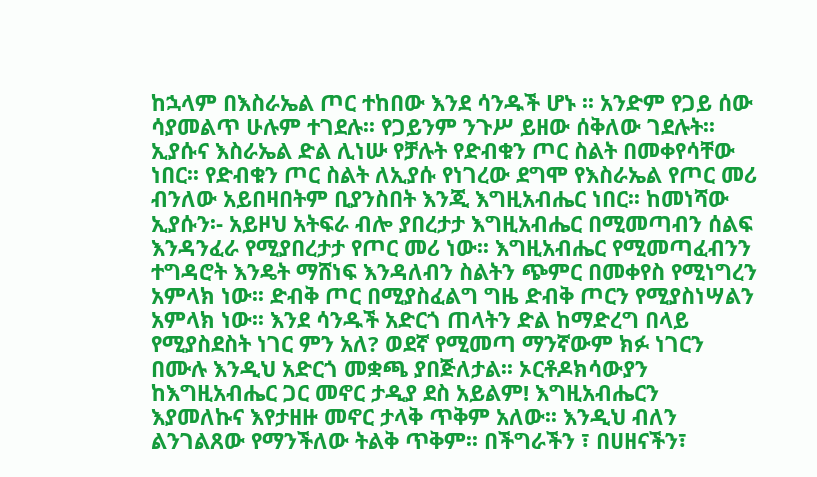ከኋላም በእስራኤል ጦር ተከበው እንደ ሳንዱች ሆኑ ፡፡ አንድም የጋይ ሰው ሳያመልጥ ሁሉም ተገደሉ፡፡ የጋይንም ንጉሥ ይዘው ሰቅለው ገደሉት፡፡ ኢያሱና እስራኤል ድል ሊነሡ የቻሉት የድብቁን ጦር ስልት በመቀየሳቸው ነበር፡፡ የድብቁን ጦር ስልት ለኢያሱ የነገረው ደግሞ የእስራኤል የጦር መሪ ብንለው አይበዛበትም ቢያንስበት እንጂ እግዚአብሔር ነበር፡፡ ከመነሻው ኢያሱን፡- አይዞህ አትፍራ ብሎ ያበረታታ እግዚአብሔር በሚመጣብን ሰልፍ እንዳንፈራ የሚያበረታታ የጦር መሪ ነው፡፡ እግዚአብሔር የሚመጣፈብንን ተግዳሮት እንዴት ማሸነፍ እንዳለብን ስልትን ጭምር በመቀየስ የሚነግረን አምላክ ነው፡፡ ድብቅ ጦር በሚያስፈልግ ግዜ ድብቅ ጦርን የሚያስነሣልን አምላክ ነው፡፡ እንደ ሳንዱች አድርጎ ጠላትን ድል ከማድረግ በላይ የሚያስደስት ነገር ምን አለ? ወደኛ የሚመጣ ማንኛውም ክፉ ነገርን በሙሉ እንዲህ አድርጎ መቋጫ ያበጅለታል፡፡ ኦርቶዶክሳውያን ከእግዚአብሔር ጋር መኖር ታዲያ ደስ አይልም! እግዚአብሔርን እያመለኩና እየታዘዙ መኖር ታላቅ ጥቅም አለው፡፡ እንዲህ ብለን ልንገልጸው የማንችለው ትልቅ ጥቅም፡፡ በችግራችን ፣ በሀዘናችን፣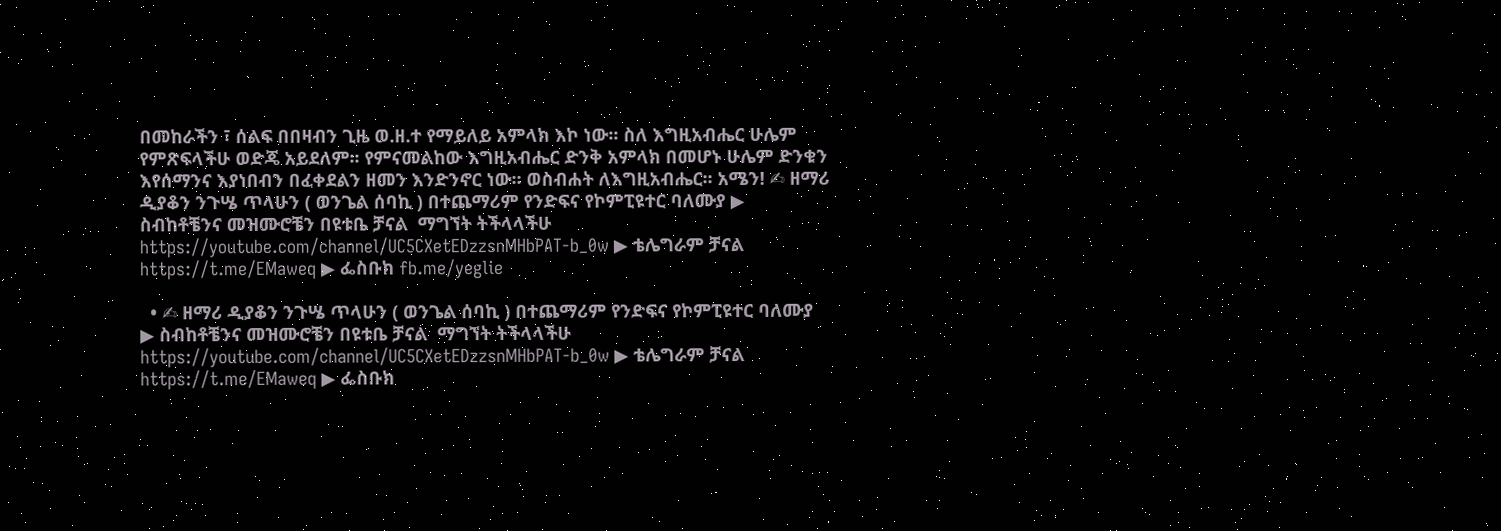በመከራችን ፣ ሰልፍ በበዛብን ጊዜ ወ.ዘ.ተ የማይለይ አምላክ እኮ ነው፡፡ ስለ እግዚአብሔር ሁሌም የምጽፍላችሁ ወድጄ አይደለም፡፡ የምናመልከው እግዚአብሔር ድንቅ አምላክ በመሆኑ ሁሌም ድንቁን እየሰማንና እያነበብን በፈቀደልን ዘመን እንድንኖር ነው፡፡ ወስብሐት ለእግዚአብሔር፡፡ አሜን! ✍ ዘማሪ ዲያቆን ንጉሤ ጥላሁን ( ወንጌል ሰባኪ ) በተጨማሪም የንድፍና የኮምፒዩተር ባለሙያ ▶ ስብከቶቼንና መዝሙሮቼን በዩቱቤ ቻናል  ማግኘት ትችላላችሁ https://youtube.com/channel/UC5CXetEDzzsnMHbPAT-b_0w ▶ ቴሌግራም ቻናል https://t.me/EMaweq ▶ ፌስቡክ fb.me/yeglie

  • ✍ ዘማሪ ዲያቆን ንጉሤ ጥላሁን ( ወንጌል ሰባኪ ) በተጨማሪም የንድፍና የኮምፒዩተር ባለሙያ ▶ ስብከቶቼንና መዝሙሮቼን በዩቱቤ ቻናል  ማግኘት ትችላላችሁ https://youtube.com/channel/UC5CXetEDzzsnMHbPAT-b_0w ▶ ቴሌግራም ቻናል https://t.me/EMaweq ▶ ፌስቡክ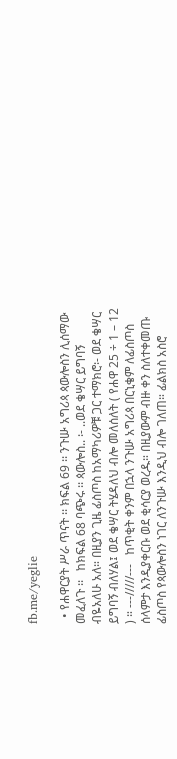fb.me/yeglie

  • የሐዋርያት ሥራ ጥናት ፡፡ ክፍል 69 ፡፡ ንጉሡ አግሪጳ ጳውሎስን ሊሰማው መፈለጉ ፡፡   ከክፍል 68 ባጭሩ ፡፡ ጳውሎስ.. ፡- ..ወደ ቄሣር ይግባኝ ብዬአለሁ አለ። በዚያን ጊዜ ፊስጦስ ከአማካሪዎቹ ጋር ተማክሮ፡- ወደ ቄሣር ይግባኝ ብለሃል፤ ወደ ቄሣር ትሄዳለህ ብሎ መለሰለት ( የሐዋ 25 ÷ 1 – 12 ) ። ---/////---   ከጥቂት ቀንም በኋላ ንጉሡ አግሪጳ በርኒቄም ለፊስጦስ ሰላምታ እንዲያቀርቡ ወደ ቂሳርያ ወረዱ። በዚያውም ብዙ ቀን ስለተቀመጡ ፊስጦስ የጳውሎስን ነገር ለንጉሡ እንዲህ ብሎ ገለጠ። ፊልክስ አስሮ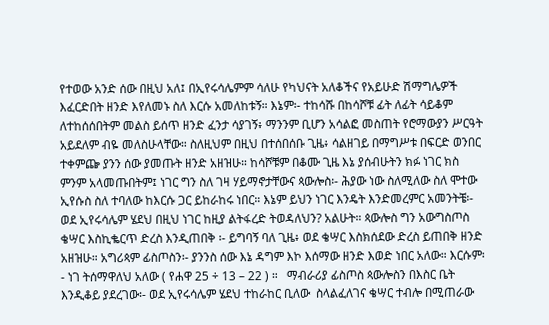የተወው አንድ ሰው በዚህ አለ፤ በኢየሩሳሌምም ሳለሁ የካህናት አለቆችና የአይሁድ ሽማግሌዎች እፈርድበት ዘንድ እየለመኑ ስለ እርሱ አመለከቱኝ። እኔም፡- ተከሳሹ በከሳሾቹ ፊት ለፊት ሳይቆም ለተከሰሰበትም መልስ ይሰጥ ዘንድ ፈንታ ሳያገኝ፥ ማንንም ቢሆን አሳልፎ መስጠት የሮማውያን ሥርዓት አይደለም ብዬ መለስሁላቸው። ስለዚህም በዚህ በተሰበሰቡ ጊዜ፥ ሳልዘገይ በማግሥቱ በፍርድ ወንበር ተቀምጬ ያንን ሰው ያመጡት ዘንድ አዘዝሁ። ከሳሾቹም በቆሙ ጊዜ እኔ ያሰብሁትን ክፉ ነገር ክስ ምንም አላመጡበትም፤ ነገር ግን ስለ ገዛ ሃይማኖታቸውና ጳውሎስ፡- ሕያው ነው ስለሚለው ስለ ሞተው ኢየሱስ ስለ ተባለው ከእርሱ ጋር ይከራከሩ ነበር። እኔም ይህን ነገር እንዴት እንድመረምር አመንትቼ፡- ወደ ኢየሩሳሌም ሄደህ በዚህ ነገር ከዚያ ልትፋረድ ትወዳለህን? አልሁት። ጳውሎስ ግን አውግስጦስ ቄሣር እስኪቈርጥ ድረስ እንዲጠበቅ ፡- ይግባኝ ባለ ጊዜ፥ ወደ ቄሣር እስክሰደው ድረስ ይጠበቅ ዘንድ አዘዝሁ። አግሪጳም ፊስጦስን፡- ያንንስ ሰው እኔ ዳግም እኮ እሰማው ዘንድ እወድ ነበር አለው። እርሱም፡- ነገ ትሰማዋለህ አለው ( የሐዋ 25 ÷ 13 – 22 ) ።   ማብራሪያ ፊስጦስ ጳውሎስን በእስር ቤት እንዲቆይ ያደረገው፡- ወደ ኢየሩሳሌም ሄደህ ተከራከር ቢለው  ስላልፈለገና ቄሣር ተብሎ በሚጠራው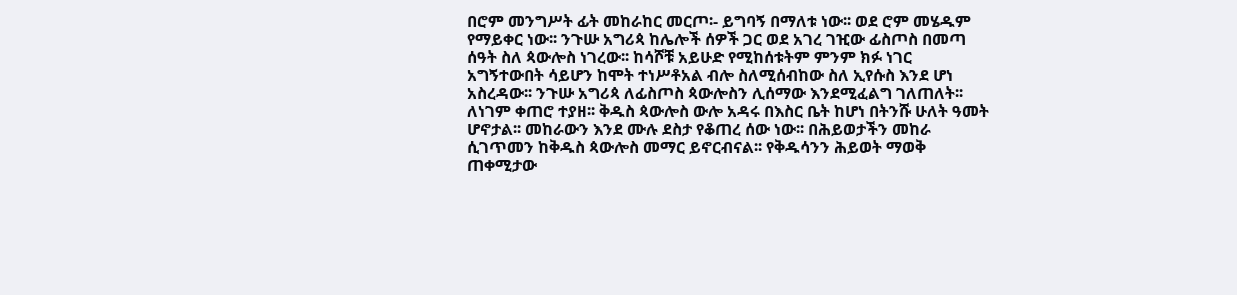በሮም መንግሥት ፊት መከራከር መርጦ፡- ይግባኝ በማለቱ ነው፡፡ ወደ ሮም መሄዱም የማይቀር ነው፡፡ ንጉሡ አግሪጳ ከሌሎች ሰዎች ጋር ወደ አገረ ገዢው ፊስጦስ በመጣ ሰዓት ስለ ጳውሎስ ነገረው፡፡ ከሳሾቹ አይሁድ የሚከሰቱትም ምንም ክፉ ነገር አግኝተውበት ሳይሆን ከሞት ተነሥቶአል ብሎ ስለሚሰብከው ስለ ኢየሱስ እንደ ሆነ አስረዳው፡፡ ንጉሡ አግሪጳ ለፊስጦስ ጳውሎስን ሊሰማው እንደሚፈልግ ገለጠለት፡፡ ለነገም ቀጠሮ ተያዘ፡፡ ቅዱስ ጳውሎስ ውሎ አዳሩ በእስር ቤት ከሆነ በትንሹ ሁለት ዓመት ሆኖታል፡፡ መከራውን እንደ ሙሉ ደስታ የቆጠረ ሰው ነው፡፡ በሕይወታችን መከራ ሲገጥመን ከቅዱስ ጳውሎስ መማር ይኖርብናል፡፡ የቅዱሳንን ሕይወት ማወቅ ጠቀሚታው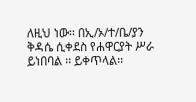ለዚህ ነው፡፡ በኢ/ኦ/ተ/ቤ/ያን ቅዳሴ ሲቀደስ የሐዋርያት ሥራ ይነበባል ፡፡ ይቀጥላል፡፡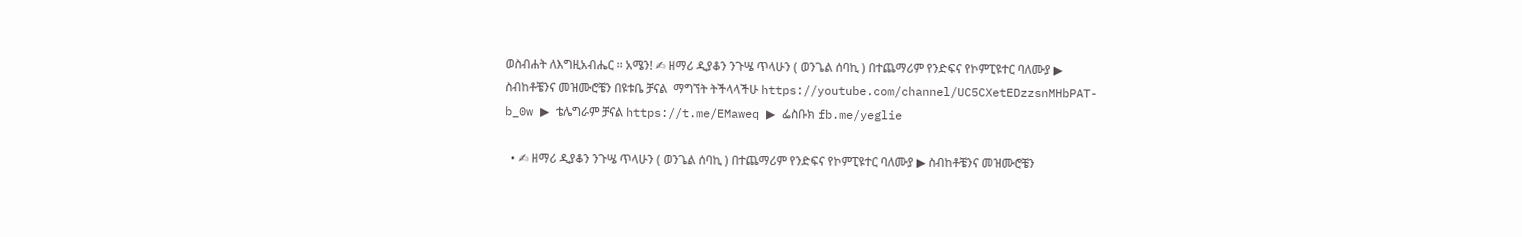ወስብሐት ለእግዚአብሔር ፡፡ አሜን! ✍ ዘማሪ ዲያቆን ንጉሤ ጥላሁን ( ወንጌል ሰባኪ ) በተጨማሪም የንድፍና የኮምፒዩተር ባለሙያ ▶ ስብከቶቼንና መዝሙሮቼን በዩቱቤ ቻናል  ማግኘት ትችላላችሁ https://youtube.com/channel/UC5CXetEDzzsnMHbPAT-b_0w ▶ ቴሌግራም ቻናል https://t.me/EMaweq ▶ ፌስቡክ fb.me/yeglie

  • ✍ ዘማሪ ዲያቆን ንጉሤ ጥላሁን ( ወንጌል ሰባኪ ) በተጨማሪም የንድፍና የኮምፒዩተር ባለሙያ ▶ ስብከቶቼንና መዝሙሮቼን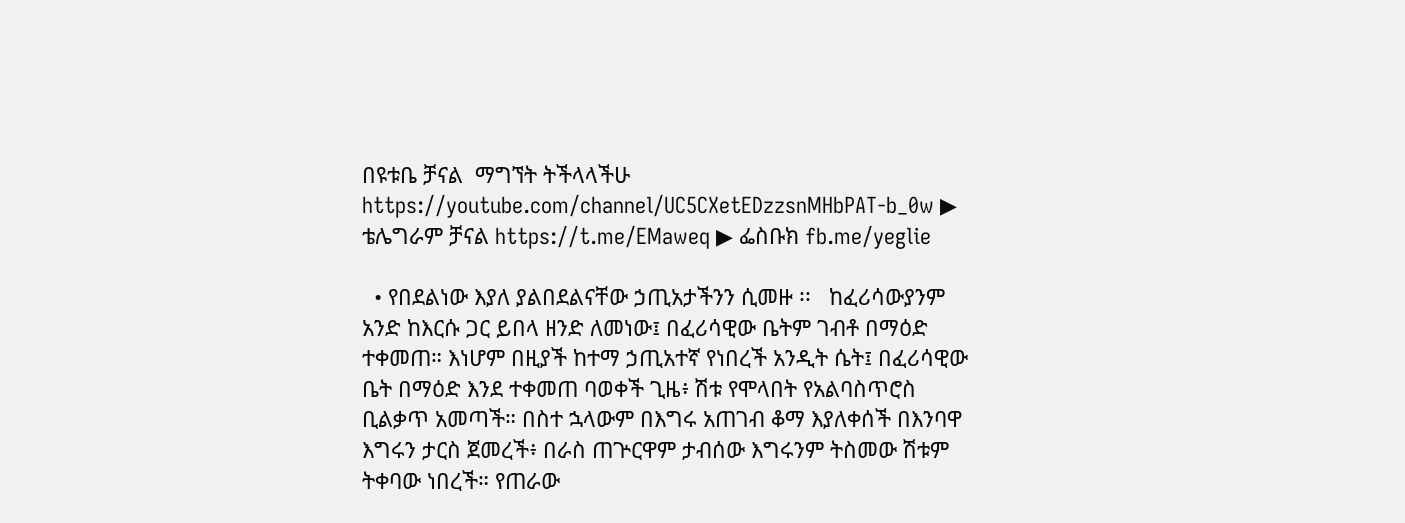በዩቱቤ ቻናል  ማግኘት ትችላላችሁ https://youtube.com/channel/UC5CXetEDzzsnMHbPAT-b_0w ▶ ቴሌግራም ቻናል https://t.me/EMaweq ▶ ፌስቡክ fb.me/yeglie

  • የበደልነው እያለ ያልበደልናቸው ኃጢአታችንን ሲመዙ ፡፡   ከፈሪሳውያንም አንድ ከእርሱ ጋር ይበላ ዘንድ ለመነው፤ በፈሪሳዊው ቤትም ገብቶ በማዕድ ተቀመጠ። እነሆም በዚያች ከተማ ኃጢአተኛ የነበረች አንዲት ሴት፤ በፈሪሳዊው ቤት በማዕድ እንደ ተቀመጠ ባወቀች ጊዜ፥ ሽቱ የሞላበት የአልባስጥሮስ ቢልቃጥ አመጣች። በስተ ኋላውም በእግሩ አጠገብ ቆማ እያለቀሰች በእንባዋ እግሩን ታርስ ጀመረች፥ በራስ ጠጕርዋም ታብሰው እግሩንም ትስመው ሽቱም ትቀባው ነበረች። የጠራው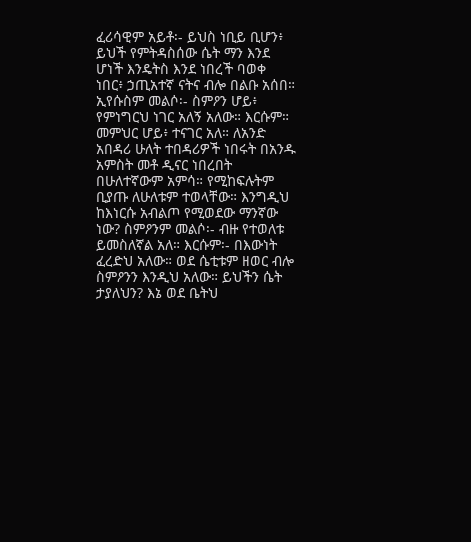ፈሪሳዊም አይቶ፡- ይህስ ነቢይ ቢሆን፥ ይህች የምትዳስሰው ሴት ማን እንደ ሆነች እንዴትስ እንደ ነበረች ባወቀ ነበር፥ ኃጢአተኛ ናትና ብሎ በልቡ አሰበ። ኢየሱስም መልሶ፡- ስምዖን ሆይ፥ የምነግርህ ነገር አለኝ አለው። እርሱም። መምህር ሆይ፥ ተናገር አለ። ለአንድ አበዳሪ ሁለት ተበዳሪዎች ነበሩት በአንዱ አምስት መቶ ዲናር ነበረበት በሁለተኛውም አምሳ። የሚከፍሉትም ቢያጡ ለሁለቱም ተወላቸው። እንግዲህ ከእነርሱ አብልጦ የሚወደው ማንኛው ነው? ስምዖንም መልሶ፡- ብዙ የተወለቱ ይመስለኛል አለ። እርሱም፡- በእውነት ፈረድህ አለው። ወደ ሴቲቱም ዘወር ብሎ ስምዖንን እንዲህ አለው። ይህችን ሴት ታያለህን? እኔ ወደ ቤትህ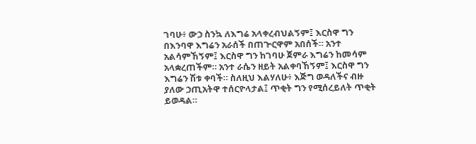ገባሁ፥ ውኃ ስንኳ ለእግሬ አላቀረብህልኝም፤ እርስዋ ግን በእንባዋ እግሬን አራሰች በጠጕርዋም አበሰች። አንተ አልሳምኸኝም፤ እርስዋ ግን ከገባሁ ጀምራ እግሬን ከመሳም አላቋረጠችም። አንተ ራሴን ዘይት አልቀባኸኝም፤ እርስዋ ግን እግሬን ሽቱ ቀባች። ስለዚህ እልሃለሁ፥ እጅግ ወዳለችና ብዙ ያለው ኃጢአትዋ ተሰርዮላታል፤ ጥቂት ግን የሚሰረይለት ጥቂት ይወዳል።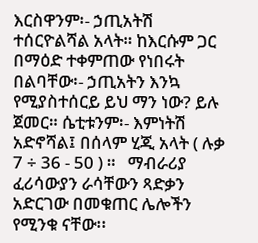እርስዋንም፡- ኃጢአትሽ ተሰርዮልሻል አላት። ከእርሱም ጋር በማዕድ ተቀምጠው የነበሩት በልባቸው፡- ኃጢአትን እንኳ የሚያስተሰርይ ይህ ማን ነው? ይሉ ጀመር። ሴቲቱንም፡- እምነትሽ አድኖሻል፤ በሰላም ሂጂ አላት ( ሉቃ 7 ÷ 36 - 50 ) ።   ማብራሪያ ፈሪሳውያን ራሳቸውን ጻድቃን አድርገው በመቁጠር ሌሎችን የሚንቁ ናቸው፡፡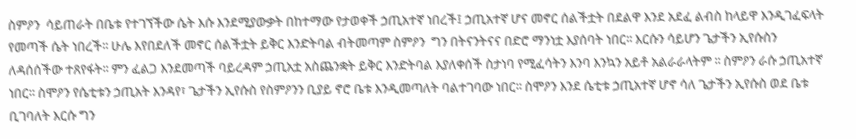ስምዖን  ሳይጠራት በቤቱ የተገኘችው ሴት እሱ እንደሚያውቃት በከተማው የታወቀች ኃጢአተኛ ነበረች፤ ኃጢአተኛ ሆና መኖር ሰልችቷት በደልዋ እንደ አደፈ ልብስ ከላይዋ እንዲገፈፍላት የመጣች ሴት ነበረች፡፡ ሁሌ እየበደለች መኖር ሰልችቷት ይቅር እንድትባል ብትመጣም ስምዖን  ግን በትናንትናና በድሮ ማንነቷ እያሰባት ነበር፡፡ እርሱን ሳይሆን ጌታችን ኢየሱስን ለዳሰሰችው ተጸየፋት፡፡ ምን ፈልጋ እንደመጣች ባይረዳም ኃጢአቷ አስጨንቋት ይቅር እንድትባል እያለቀሰች ስታነባ የሚፈሳትን እንባ እንኳን አይቶ አልራራላትም ፡፡ ስምዖን ራሱ ኃጢአተኛ ነበር፡፡ ስሞዖን የሴቲቱን ኃጢአት እንዳየ፣ ጌታችን ኢየሱስ የስምዖንን ቢያይ ኖሮ ቤቱ እንዲመጣለት ባልተገባው ነበር፡፡ ስሞዖን እንደ ሴቲቱ ኃጢአተኛ ሆኖ ሳለ ጌታችን ኢየሱስ ወደ ቤቱ ቢገባለት እርሱ ግን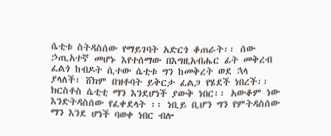ሴቲቱ ስትዳስሰው የማይገባት አድርጎ ቆጠራት፡፡ ሰው ኃጢአተኛ መሆኑ እየተሰማው በእግዚአብሔር ፊት መቅረብ ፈልጎ ከብዶት ሲተው ሴቲቱ ግን ከመቅረት ወደ ኋላ ያላለች፣ ሸክም በዝቶባት ይቅርታ ፈልጋ የሄደች ነበረች፡፡ ክርስቶስ ሴቲቲ ማን እንደሆነች ያውቅ ነበር፡፡ አውቆም ነው እንድትዳስሰው የፈቀደላት ፡፡ ነቢይ ቢሆን ግን የምትዳስሰው ማን እንደ ሆነች ባወቀ ነበር ብሎ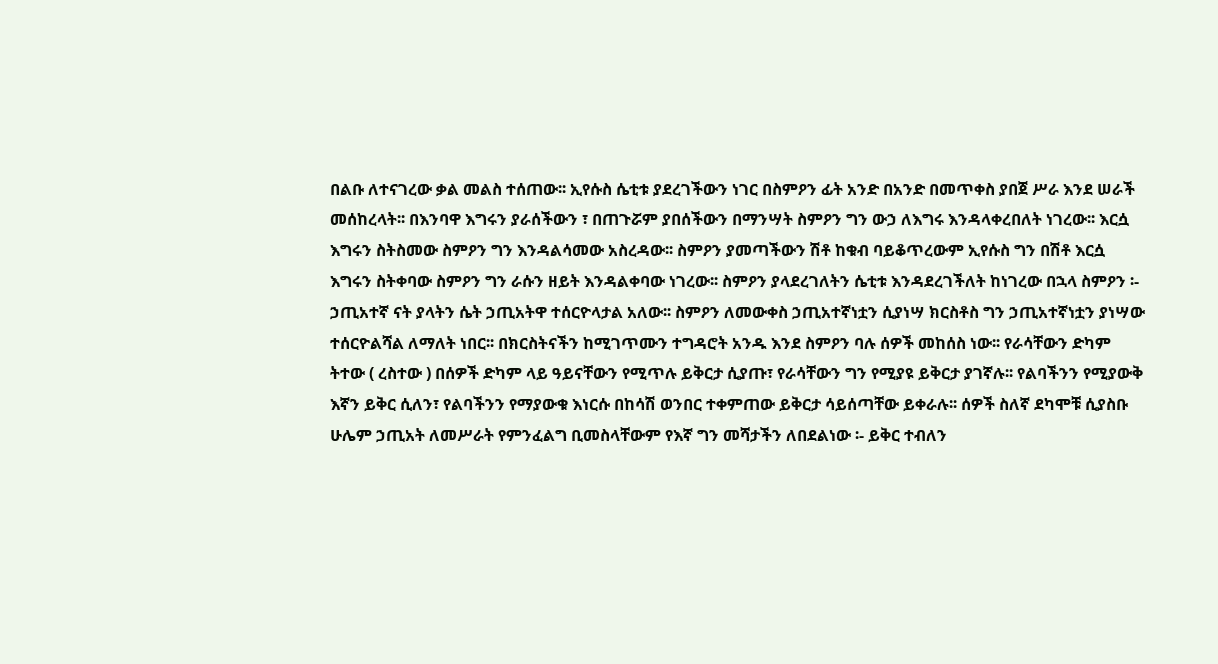በልቡ ለተናገረው ቃል መልስ ተሰጠው፡፡ ኢየሱስ ሴቲቱ ያደረገችውን ነገር በስምዖን ፊት አንድ በአንድ በመጥቀስ ያበጀ ሥራ እንደ ሠራች መሰከረላት፡፡ በእንባዋ እግሩን ያራሰችውን ፣ በጠጉሯም ያበሰችውን በማንሣት ስምዖን ግን ውኃ ለእግሩ እንዳላቀረበለት ነገረው፡፡ እርሷ እግሩን ስትስመው ስምዖን ግን እንዳልሳመው አስረዳው፡፡ ስምዖን ያመጣችውን ሽቶ ከቁብ ባይቆጥረውም ኢየሱስ ግን በሽቶ እርሷ እግሩን ስትቀባው ስምዖን ግን ራሱን ዘይት እንዳልቀባው ነገረው፡፡ ስምዖን ያላደረገለትን ሴቲቱ እንዳደረገችለት ከነገረው በኋላ ስምዖን ፡- ኃጢአተኛ ናት ያላትን ሴት ኃጢአትዋ ተሰርዮላታል አለው፡፡ ስምዖን ለመውቀስ ኃጢአተኛነቷን ሲያነሣ ክርስቶስ ግን ኃጢአተኛነቷን ያነሣው ተሰርዮልሻል ለማለት ነበር፡፡ በክርስትናችን ከሚገጥሙን ተግዳሮት አንዱ እንደ ስምዖን ባሉ ሰዎች መከሰስ ነው፡፡ የራሳቸውን ድካም ትተው ( ረስተው ) በሰዎች ድካም ላይ ዓይናቸውን የሚጥሉ ይቅርታ ሲያጡ፣ የራሳቸውን ግን የሚያዩ ይቅርታ ያገኛሉ፡፡ የልባችንን የሚያውቅ እኛን ይቅር ሲለን፣ የልባችንን የማያውቁ እነርሱ በከሳሽ ወንበር ተቀምጠው ይቅርታ ሳይሰጣቸው ይቀራሉ፡፡ ሰዎች ስለኛ ደካሞቹ ሲያስቡ ሁሌም ኃጢአት ለመሥራት የምንፈልግ ቢመስላቸውም የእኛ ግን መሻታችን ለበደልነው ፡- ይቅር ተብለን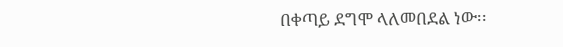በቀጣይ ደግሞ ላለመበደል ነው፡፡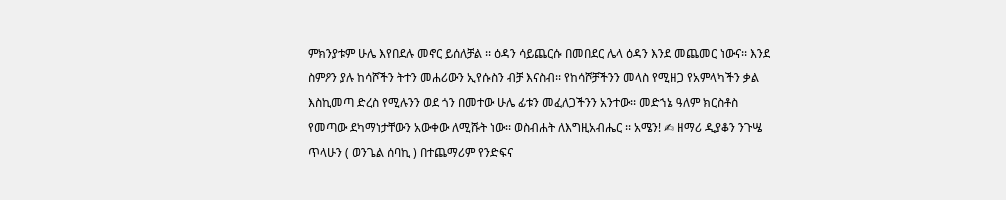ምክንያቱም ሁሌ እየበደሉ መኖር ይሰለቻል ፡፡ ዕዳን ሳይጨርሱ በመበደር ሌላ ዕዳን እንደ መጨመር ነውና፡፡ እንደ ስምዖን ያሉ ከሳሾችን ትተን መሐሪውን ኢየሱስን ብቻ እናስብ፡፡ የከሳሾቻችንን መላስ የሚዘጋ የአምላካችን ቃል እስኪመጣ ድረስ የሚሉንን ወደ ጎን በመተው ሁሌ ፊቱን መፈለጋችንን አንተው፡፡ መድኀኔ ዓለም ክርስቶስ የመጣው ደካማነታቸውን አውቀው ለሚሹት ነው፡፡ ወስብሐት ለእግዚአብሔር ፡፡ አሜን! ✍ ዘማሪ ዲያቆን ንጉሤ ጥላሁን ( ወንጌል ሰባኪ ) በተጨማሪም የንድፍና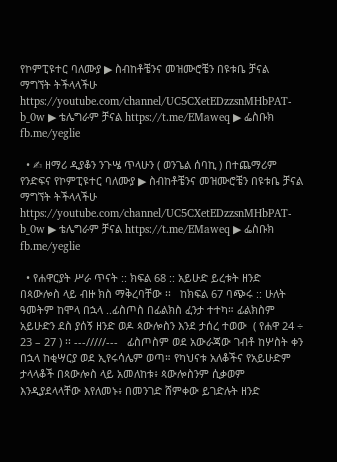የኮምፒዩተር ባለሙያ ▶ ስብከቶቼንና መዝሙሮቼን በዩቱቤ ቻናል  ማግኘት ትችላላችሁ https://youtube.com/channel/UC5CXetEDzzsnMHbPAT-b_0w ▶ ቴሌግራም ቻናል https://t.me/EMaweq ▶ ፌስቡክ fb.me/yeglie

  • ✍ ዘማሪ ዲያቆን ንጉሤ ጥላሁን ( ወንጌል ሰባኪ ) በተጨማሪም የንድፍና የኮምፒዩተር ባለሙያ ▶ ስብከቶቼንና መዝሙሮቼን በዩቱቤ ቻናል  ማግኘት ትችላላችሁ https://youtube.com/channel/UC5CXetEDzzsnMHbPAT-b_0w ▶ ቴሌግራም ቻናል https://t.me/EMaweq ▶ ፌስቡክ fb.me/yeglie

  • የሐዋርያት ሥራ ጥናት :: ክፍል 68 :: አይሁድ ይረቱት ዘንድ በጳውሎስ ላይ ብዙ ክስ ማቅረባቸው ፡፡   ከክፍል 67 ባጭሩ :: ሁለት ዓመትም ከሞላ በኋላ ..ፊስጦስ በፊልክስ ፈንታ ተተካ። ፊልክስም አይሁድን ደስ ያሰኝ ዘንድ ወዶ ጳውሎስን እንደ ታሰረ ተወው  ( የሐዋ 24 ÷ 23 – 27 ) ፡፡ ---/////---   ፊስጦስም ወደ አውራጃው ገብቶ ከሦስት ቀን በኋላ ከቂሣርያ ወደ ኢየሩሳሌም ወጣ። የካህናቱ አለቆችና የአይሁድም ታላላቆች በጳውሎስ ላይ አመለከቱ፥ ጳውሎስንም ሲቃወም እንዲያደላላቸው እየለመኑ፥ በመንገድ ሸምቀው ይገድሉት ዘንድ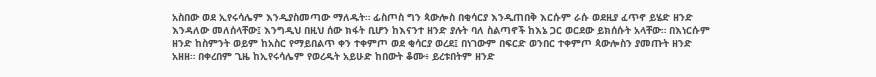አስበው ወደ ኢየሩሳሌም እንዲያስመጣው ማለዱት። ፊስጦስ ግን ጳውሎስ በቂሳርያ እንዲጠበቅ እርሱም ራሱ ወደዚያ ፈጥኖ ይሄድ ዘንድ እንዳለው መለሰላቸው፤ እንግዲህ በዚህ ሰው ክፋት ቢሆን ከእናንተ ዘንድ ያሉት ባለ ስልጣኖች ከእኔ ጋር ወርደው ይክሰሱት አላቸው። በእነርሱም ዘንድ ከስምንት ወይም ከአስር የማይበልጥ ቀን ተቀምጦ ወደ ቂሳርያ ወረደ፤ በነገውም በፍርድ ወንበር ተቀምጦ ጳውሎስን ያመጡት ዘንድ አዘዘ። በቀረበም ጊዜ ከኢየሩሳሌም የወረዱት አይሁድ ከበውት ቆሙ፥ ይረቱበትም ዘንድ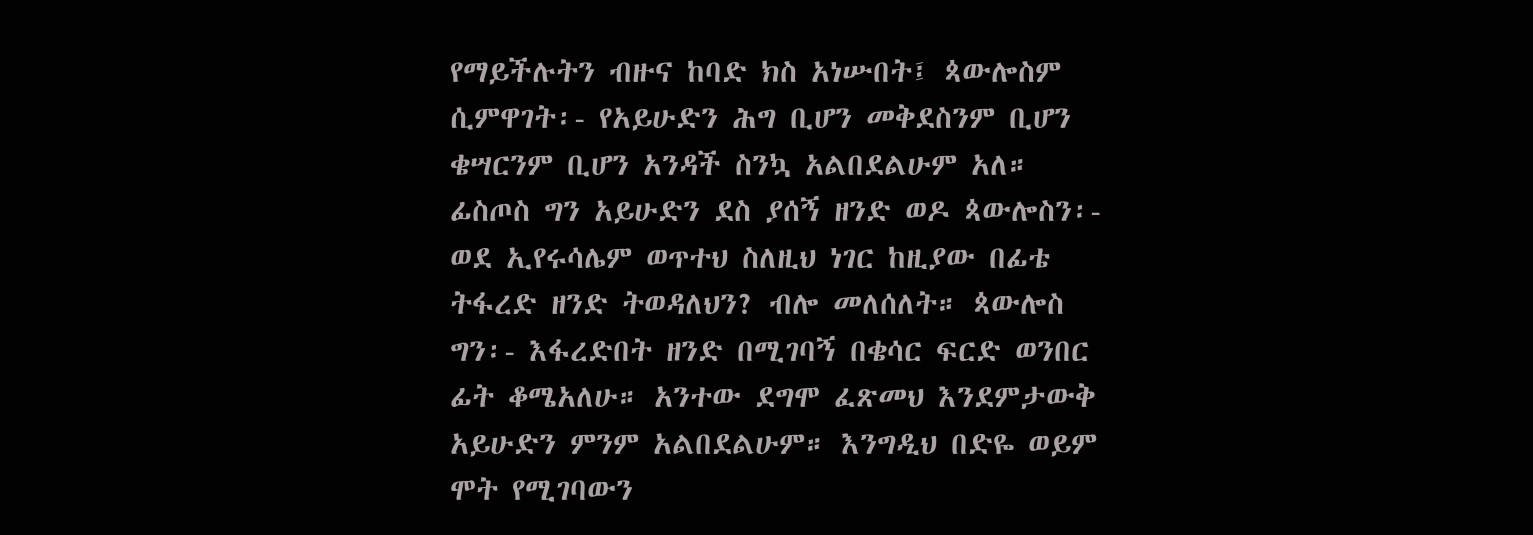የማይችሉትን ብዙና ከባድ ክስ አነሡበት፤ ጳውሎስም ሲምዋገት፡- የአይሁድን ሕግ ቢሆን መቅደስንም ቢሆን ቄሣርንም ቢሆን አንዳች ስንኳ አልበደልሁም አለ። ፊስጦስ ግን አይሁድን ደስ ያሰኝ ዘንድ ወዶ ጳውሎስን፡- ወደ ኢየሩሳሌም ወጥተህ ስለዚህ ነገር ከዚያው በፊቴ ትፋረድ ዘንድ ትወዳለህን? ብሎ መለሰለት። ጳውሎስ ግን፡- እፋረድበት ዘንድ በሚገባኝ በቄሳር ፍርድ ወንበር ፊት ቆሜአለሁ። አንተው ደግሞ ፈጽመህ እንደምታውቅ አይሁድን ምንም አልበደልሁም። እንግዲህ በድዬ ወይም ሞት የሚገባውን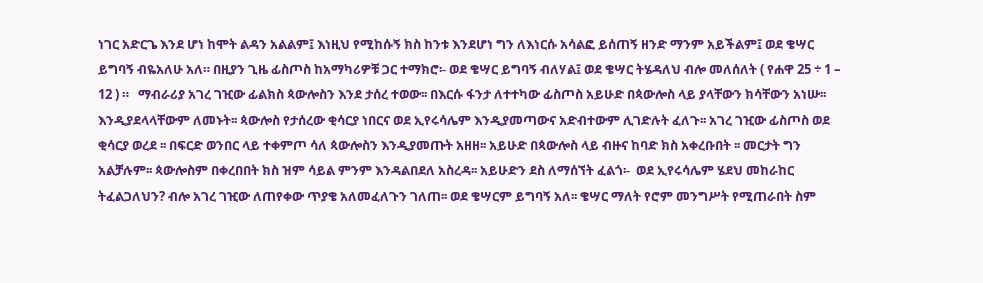ነገር አድርጌ እንደ ሆነ ከሞት ልዳን አልልም፤ እነዚህ የሚከሱኝ ክስ ከንቱ እንደሆነ ግን ለእነርሱ አሳልፎ ይሰጠኝ ዘንድ ማንም አይችልም፤ ወደ ቄሣር ይግባኝ ብዬአለሁ አለ። በዚያን ጊዜ ፊስጦስ ከአማካሪዎቹ ጋር ተማክሮ፡- ወደ ቄሣር ይግባኝ ብለሃል፤ ወደ ቄሣር ትሄዳለህ ብሎ መለሰለት ( የሐዋ 25 ÷ 1 – 12 ) ።   ማብራሪያ አገረ ገዢው ፊልክስ ጳውሎስን እንደ ታሰረ ተወው፡፡ በእርሱ ፋንታ ለተተካው ፊስጦስ አይሁድ በጳውሎስ ላይ ያላቸውን ክሳቸውን አነሡ፡፡ እንዲያደላላቸውም ለመኑት፡፡ ጳውሎስ የታሰረው ቂሳርያ ነበርና ወደ ኢየሩሳሌም እንዲያመጣውና አድብተውም ሊገድሉት ፈለጉ፡፡ አገረ ገዢው ፊስጦስ ወደ ቂሳርያ ወረደ ፡፡ በፍርድ ወንበር ላይ ተቀምጦ ሳለ ጳውሎስን እንዲያመጡት አዘዘ፡፡ አይሁድ በጳውሎስ ላይ ብዙና ከባድ ክስ አቀረቡበት ፡፡ መርታት ግን አልቻሉም፡፡ ጳውሎስም በቀረበበት ክስ ዝም ሳይል ምንም እንዳልበደለ አስረዳ፡፡ አይሁድን ደስ ለማሰኘት ፈልጎ፡-  ወደ ኢየሩሳሌም ሄደህ መከራከር ትፈልጋለህን? ብሎ አገረ ገዢው ለጠየቀው ጥያቄ አለመፈለጉን ገለጠ፡፡ ወደ ቄሣርም ይግባኝ አለ፡፡ ቄሣር ማለት የሮም መንግሥት የሚጠራበት ስም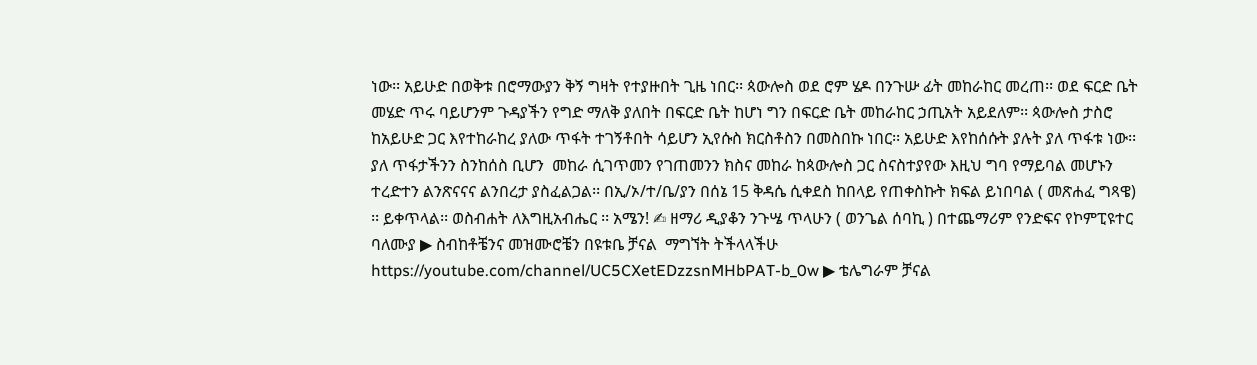ነው፡፡ አይሁድ በወቅቱ በሮማውያን ቅኝ ግዛት የተያዙበት ጊዜ ነበር፡፡ ጳውሎስ ወደ ሮም ሄዶ በንጉሡ ፊት መከራከር መረጠ፡፡ ወደ ፍርድ ቤት መሄድ ጥሩ ባይሆንም ጉዳያችን የግድ ማለቅ ያለበት በፍርድ ቤት ከሆነ ግን በፍርድ ቤት መከራከር ኃጢአት አይደለም፡፡ ጳውሎስ ታስሮ ከአይሁድ ጋር እየተከራከረ ያለው ጥፋት ተገኝቶበት ሳይሆን ኢየሱስ ክርስቶስን በመስበኩ ነበር፡፡ አይሁድ እየከሰሱት ያሉት ያለ ጥፋቱ ነው፡፡ ያለ ጥፋታችንን ስንከሰስ ቢሆን  መከራ ሲገጥመን የገጠመንን ክስና መከራ ከጳውሎስ ጋር ስናስተያየው እዚህ ግባ የማይባል መሆኑን ተረድተን ልንጽናናና ልንበረታ ያስፈልጋል፡፡ በኢ/ኦ/ተ/ቤ/ያን በሰኔ 15 ቅዳሴ ሲቀደስ ከበላይ የጠቀስኩት ክፍል ይነበባል ( መጽሐፈ ግጻዌ) ፡፡ ይቀጥላል፡፡ ወስብሐት ለእግዚአብሔር ፡፡ አሜን! ✍ ዘማሪ ዲያቆን ንጉሤ ጥላሁን ( ወንጌል ሰባኪ ) በተጨማሪም የንድፍና የኮምፒዩተር ባለሙያ ▶ ስብከቶቼንና መዝሙሮቼን በዩቱቤ ቻናል  ማግኘት ትችላላችሁ https://youtube.com/channel/UC5CXetEDzzsnMHbPAT-b_0w ▶ ቴሌግራም ቻናል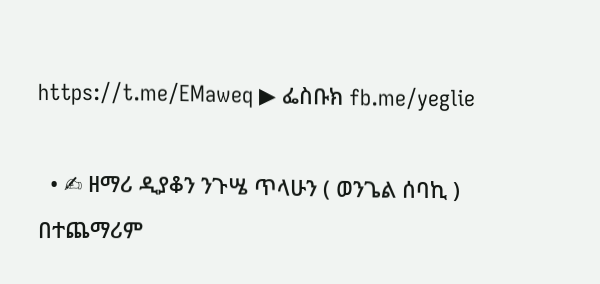https://t.me/EMaweq ▶ ፌስቡክ fb.me/yeglie

  • ✍ ዘማሪ ዲያቆን ንጉሤ ጥላሁን ( ወንጌል ሰባኪ ) በተጨማሪም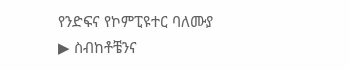የንድፍና የኮምፒዩተር ባለሙያ ▶ ስብከቶቼንና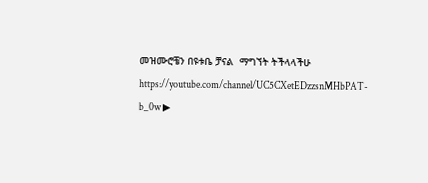መዝሙሮቼን በዩቱቤ ቻናል  ማግኘት ትችላላችሁ https://youtube.com/channel/UC5CXetEDzzsnMHbPAT-b_0w ▶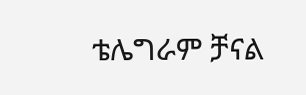ቴሌግራም ቻናል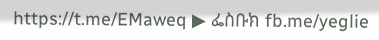https://t.me/EMaweq ▶ ፌስቡክ fb.me/yeglie